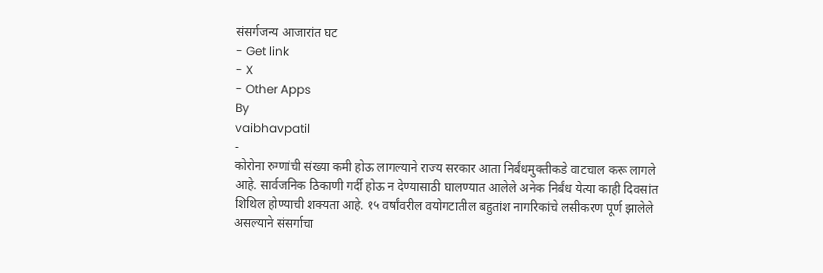संसर्गजन्य आजारांत घट
- Get link
- X
- Other Apps
By
vaibhavpatil
-
कोरोना रुग्णांची संख्या कमी होऊ लागल्याने राज्य सरकार आता निर्बंधमुक्तीकडे वाटचाल करू लागले आहे. सार्वजनिक ठिकाणी गर्दी होऊ न देण्यासाठी घालण्यात आलेले अनेक निर्बंध येत्या काही दिवसांत शिथिल होण्याची शक्यता आहे. १५ वर्षांवरील वयोगटातील बहुतांश नागरिकांचे लसीकरण पूर्ण झालेले असल्याने संसर्गाचा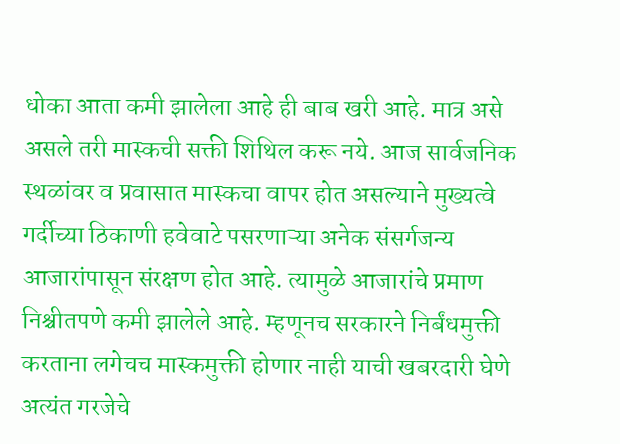धोका आता कमी झालेला आहे ही बाब खरी आहे. मात्र असे असले तरी मास्कची सक्ती शिथिल करू नये. आज सार्वजनिक स्थळांवर व प्रवासात मास्कचा वापर होत असल्याने मुख्यत्वे गर्दीच्या ठिकाणी हवेवाटे पसरणाऱ्या अनेक संसर्गजन्य आजारांपासून संरक्षण होत आहे. त्यामुळे आजारांचे प्रमाण निश्चीतपणे कमी झालेले आहे. म्हणूनच सरकारने निर्बंधमुक्ती करताना लगेचच मास्कमुक्ती होणार नाही याची खबरदारी घेणे अत्यंत गरजेचे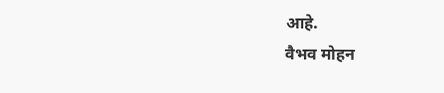आहे.
वैभव मोहन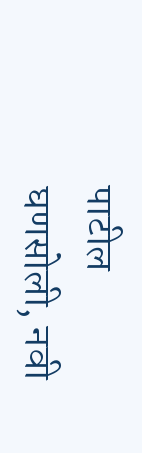पाटील
घणसोली, नवी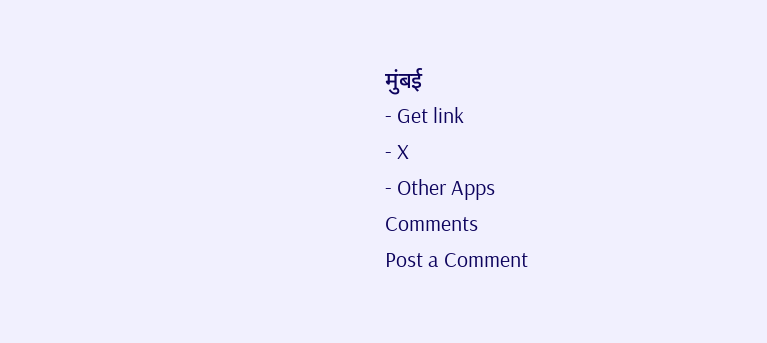मुंबई
- Get link
- X
- Other Apps
Comments
Post a Comment